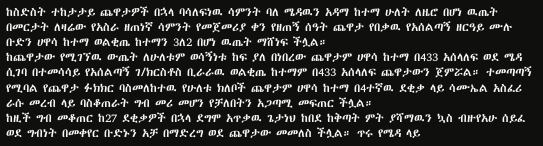ከስድስት ተከታታይ ጨዋታዎች በኋላ ባሳለፍነዉ ሳምንት ባለ ሜዳዉን አዳማ ከተማ ሁለት ለዜሮ በሆነ ዉጤት በመርታት ለዛሬው የአስራ ዘጠነኛ ሳምንት የመጀመሪያ ቀን የዘጠኝ ሰዓት ጨዋታ የበቃዉ የአሰልጣኝ ዘርዓይ ሙሉ ቡድን ሀዋሳ ከተማ ወልቂጤ ከተማን 3ለ2 በሆነ ዉጤት ማሸነፍ ችሏል።
ከጨዋታው የሚገኘዉ ውጤት ለሁለቱም ወሳኝነቱ ከፍ ያለ በነበረው ጨዋታም ሀዋሳ ከተማ በ433 አሰላለፍ ወደ ሜዳ ሲገባ በተመሳሳይ የአሰልጣኝ ገ/ክርስቶስ ቢራራዉ ወልቂጤ ከተማም በ433 አሰላለፍ ጨዋታውን ጀምሯል። ተመጣጣኝ የሚባል የጨዋታ ፉክክር ባስመለከተዉ የሁለቱ ክለቦች ጨዋታም ሀዋሳ ከተማ በ4ተኛዉ ደቂቃ ላይ ሳሙኤል አስፈሪ ራሱ መረብ ላይ ባስቆጠራት ግብ መሪ መሆን የቻለበትን አጋጣሚ መፍጠር ችሏል።
ከዚች ግብ መቆጠር ከ27 ደቂቃዎች በኋላ ደግሞ አጥቃዉ ጌታነህ ከበደ ከቅጣት ምት ያሻማዉን ኳስ ብዙየአሁ ሰይፈ ወደ ግብነት በመቀየር ቡድኑን አቻ በማድረግ ወደ ጨዋታው መመለስ ችሏል። ጥሩ የሜዳ ላይ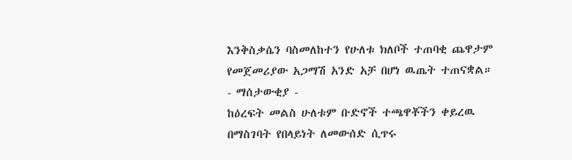እንቅስቃሴን ባስመለከተን የሁለቱ ክለቦች ተጠባቂ ጨዋታም የመጀመሪያው አጋማሽ አንድ አቻ በሆነ ዉጤት ተጠናቋል።
- ማሰታውቂያ -
ከዕረፍት መልስ ሁለቱም ቡድኖች ተጫዋቾችን ቀይረዉ በማስገባት የበላይነት ለመውሰድ ሲጥሩ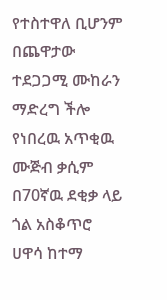የተስተዋለ ቢሆንም በጨዋታው ተደጋጋሚ ሙከራን ማድረግ ችሎ የነበረዉ አጥቂዉ ሙጅብ ቃሲም በ70ኛዉ ደቂቃ ላይ ጎል አስቆጥሮ ሀዋሳ ከተማ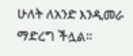ሁለት ለአንድ እንዲመራ ማድረግ ችሏል።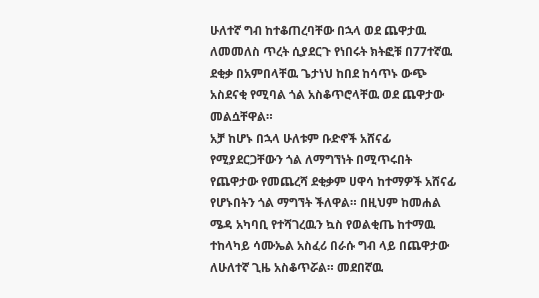ሁለተኛ ግብ ከተቆጠረባቸው በኋላ ወደ ጨዋታዉ ለመመለስ ጥረት ሲያደርጉ የነበሩት ክትፎቹ በ77ተኛዉ ደቂቃ በአምበላቸዉ ጌታነህ ከበደ ከሳጥኑ ውጭ አስደናቂ የሚባል ጎል አስቆጥሮላቸዉ ወደ ጨዋታው መልሷቸዋል።
አቻ ከሆኑ በኋላ ሁለቱም ቡድኖች አሸናፊ የሚያደርጋቸውን ጎል ለማግኘነት በሚጥሩበት የጨዋታው የመጨረሻ ደቂቃም ሀዋሳ ከተማዎች አሸናፊ የሆኑበትን ጎል ማግኘት ችለዋል። በዚህም ከመሐል ሜዳ አካባቢ የተሻገረዉን ኳስ የወልቂጤ ከተማዉ ተከላካይ ሳሙኤል አስፈሪ በራሱ ግብ ላይ በጨዋታው ለሁለተኛ ጊዜ አስቆጥሯል። መደበኛዉ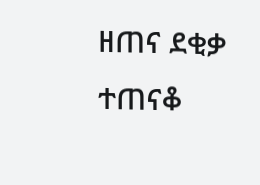ዘጠና ደቂቃ ተጠናቆ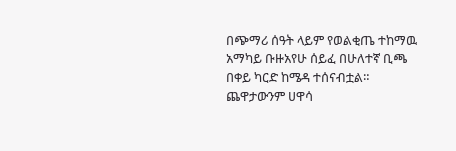በጭማሪ ሰዓት ላይም የወልቂጤ ተከማዉ አማካይ ቡዙአየሁ ሰይፈ በሁለተኛ ቢጫ በቀይ ካርድ ከሜዳ ተሰናብቷል። ጨዋታውንም ሀዋሳ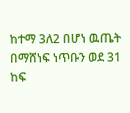ከተማ 3ለ2 በሆነ ዉጤት በማሸነፍ ነጥቡን ወደ 31 ከፍ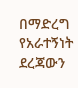በማድረግ የአራተኝነት ደረጃውን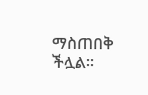ማስጠበቅ ችሏል።